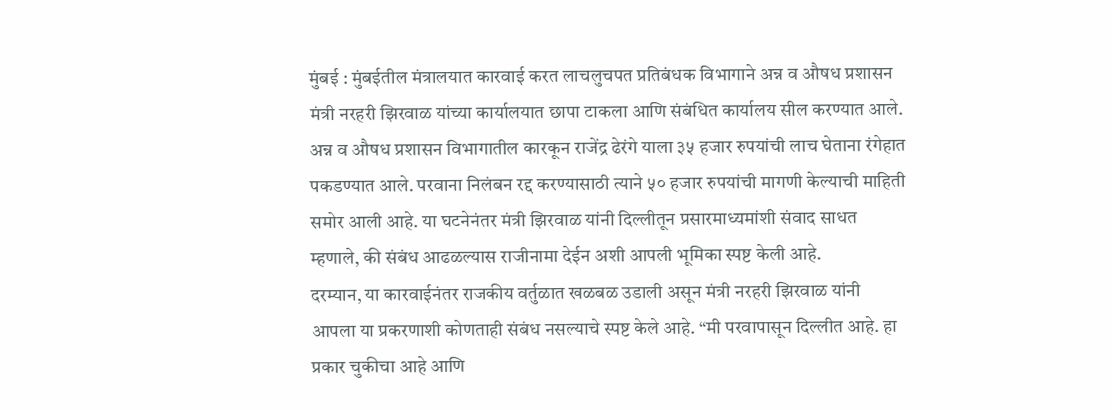मुंबई : मुंबईतील मंत्रालयात कारवाई करत लाचलुचपत प्रतिबंधक विभागाने अन्न व औषध प्रशासन मंत्री नरहरी झिरवाळ यांच्या कार्यालयात छापा टाकला आणि संबंधित कार्यालय सील करण्यात आले. अन्न व औषध प्रशासन विभागातील कारकून राजेंद्र ढेरंगे याला ३५ हजार रुपयांची लाच घेताना रंगेहात पकडण्यात आले. परवाना निलंबन रद्द करण्यासाठी त्याने ५० हजार रुपयांची मागणी केल्याची माहिती समोर आली आहे. या घटनेनंतर मंत्री झिरवाळ यांनी दिल्लीतून प्रसारमाध्यमांशी संवाद साधत म्हणाले, की संबंध आढळल्यास राजीनामा देईन अशी आपली भूमिका स्पष्ट केली आहे.
दरम्यान, या कारवाईनंतर राजकीय वर्तुळात खळबळ उडाली असून मंत्री नरहरी झिरवाळ यांनी आपला या प्रकरणाशी कोणताही संबंध नसल्याचे स्पष्ट केले आहे. “मी परवापासून दिल्लीत आहे. हा प्रकार चुकीचा आहे आणि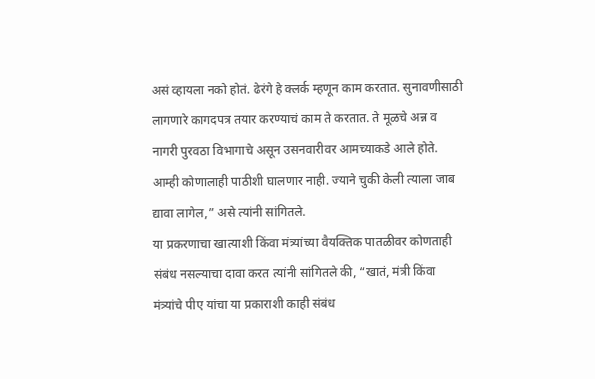असं व्हायला नको होतं. ढेरंगे हे क्लर्क म्हणून काम करतात. सुनावणीसाठी लागणारे कागदपत्र तयार करण्याचं काम ते करतात. ते मूळचे अन्न व नागरी पुरवठा विभागाचे असून उसनवारीवर आमच्याकडे आले होते. आम्ही कोणालाही पाठीशी घालणार नाही. ज्याने चुकी केली त्याला जाब द्यावा लागेल,” असे त्यांनी सांगितले.
या प्रकरणाचा खात्याशी किंवा मंत्र्यांच्या वैयक्तिक पातळीवर कोणताही संबंध नसल्याचा दावा करत त्यांनी सांगितले की, “खातं, मंत्री किंवा मंत्र्यांचे पीए यांचा या प्रकाराशी काही संबंध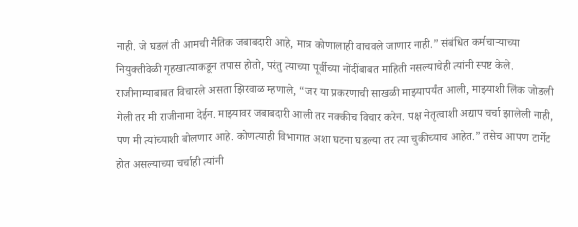नाही. जे घडलं ती आमची नैतिक जबाबदारी आहे, मात्र कोणालाही वाचवले जाणार नाही.” संबंधित कर्मचाऱ्याच्या नियुक्तीवेळी गृहखात्याकडून तपास होतो, परंतु त्याच्या पूर्वीच्या नोंदींबाबत माहिती नसल्याचेही त्यांनी स्पष्ट केले.
राजीनाम्याबाबत विचारले असता झिरवाळ म्हणाले, “जर या प्रकरणाची साखळी माझ्यापर्यंत आली, माझ्याशी लिंक जोडली गेली तर मी राजीनामा देईन. माझ्यावर जबाबदारी आली तर नक्कीच विचार करेन. पक्ष नेतृत्वाशी अद्याप चर्चा झालेली नाही, पण मी त्यांच्याशी बोलणार आहे. कोणत्याही विभागात अशा घटना घडल्या तर त्या चुकीच्याच आहेत.” तसेच आपण टार्गेट होत असल्याच्या चर्चाही त्यांनी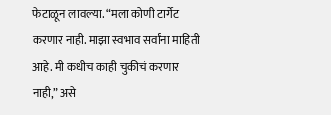फेटाळून लावल्या. “मला कोणी टार्गेट करणार नाही. माझा स्वभाव सर्वांना माहिती आहे. मी कधीच काही चुकीचं करणार नाही,” असे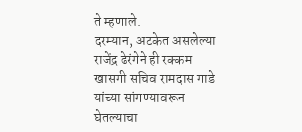ते म्हणाले.
दरम्यान, अटकेत असलेल्या राजेंद्र ढेरंगेने ही रक्कम खासगी सचिव रामदास गाडे यांच्या सांगण्यावरून घेतल्याचा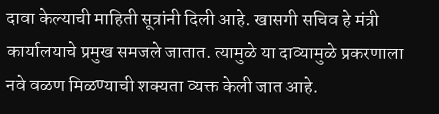दावा केल्याची माहिती सूत्रांनी दिली आहे. खासगी सचिव हे मंत्री कार्यालयाचे प्रमुख समजले जातात. त्यामुळे या दाव्यामुळे प्रकरणाला नवे वळण मिळण्याची शक्यता व्यक्त केली जात आहे.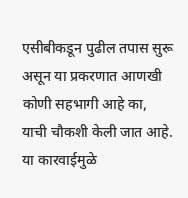एसीबीकडून पुढील तपास सुरू असून या प्रकरणात आणखी कोणी सहभागी आहे का, याची चौकशी केली जात आहे. या कारवाईमुळे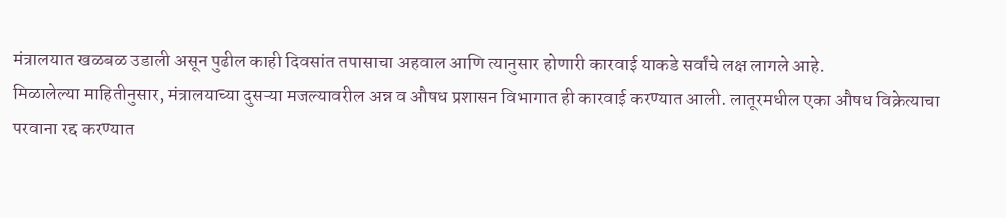मंत्रालयात खळबळ उडाली असून पुढील काही दिवसांत तपासाचा अहवाल आणि त्यानुसार होणारी कारवाई याकडे सर्वांचे लक्ष लागले आहे.
मिळालेल्या माहितीनुसार, मंत्रालयाच्या दुसऱ्या मजल्यावरील अन्न व औषध प्रशासन विभागात ही कारवाई करण्यात आली. लातूरमधील एका औषध विक्रेत्याचा परवाना रद्द करण्यात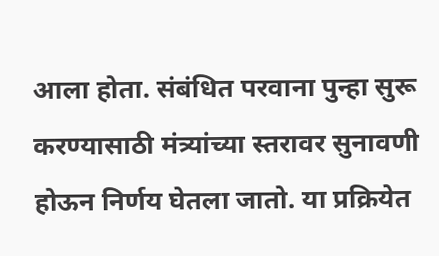आला होता. संबंधित परवाना पुन्हा सुरू करण्यासाठी मंत्र्यांच्या स्तरावर सुनावणी होऊन निर्णय घेतला जातो. या प्रक्रियेत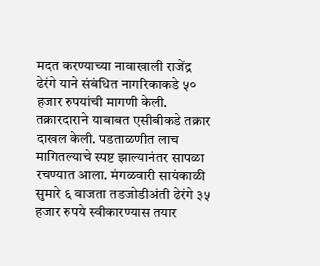मदत करण्याच्या नावाखाली राजेंद्र ढेरंगे याने संबंधित नागरिकाकडे ५० हजार रुपयांची मागणी केली. तक्रारदाराने याबाबत एसीबीकडे तक्रार दाखल केली. पडताळणीत लाच मागितल्याचे स्पष्ट झाल्यानंतर सापळा रचण्यात आला. मंगळवारी सायंकाळी सुमारे ६ वाजता तडजोडीअंती ढेरंगे ३५ हजार रुपये स्वीकारण्यास तयार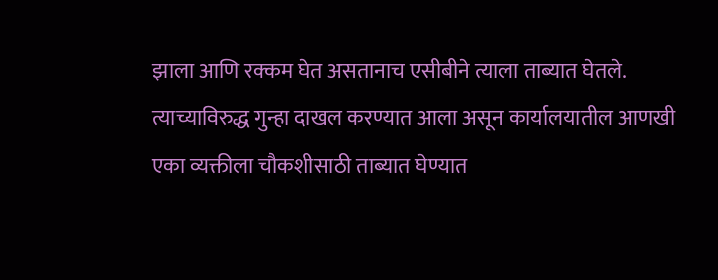झाला आणि रक्कम घेत असतानाच एसीबीने त्याला ताब्यात घेतले. त्याच्याविरुद्ध गुन्हा दाखल करण्यात आला असून कार्यालयातील आणखी एका व्यक्तीला चौकशीसाठी ताब्यात घेण्यात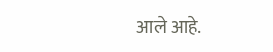आले आहे.